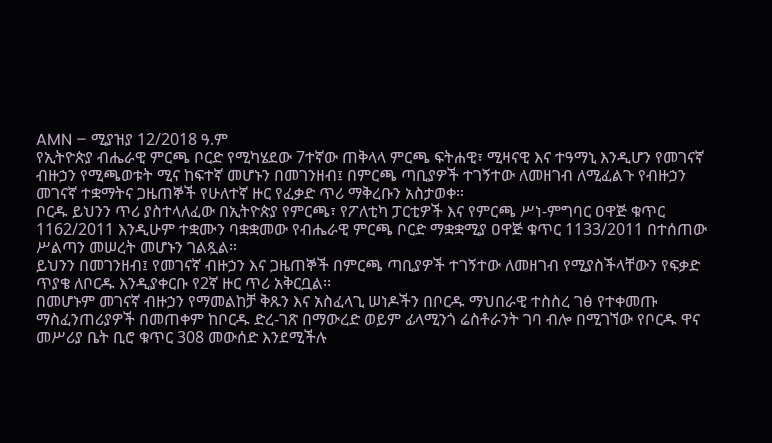AMN – ሚያዝያ 12/2018 ዓ.ም
የኢትዮጵያ ብሔራዊ ምርጫ ቦርድ የሚካሄደው 7ተኛው ጠቅላላ ምርጫ ፍትሐዊ፣ ሚዛናዊ እና ተዓማኒ እንዲሆን የመገናኛ ብዙኃን የሚጫወቱት ሚና ከፍተኛ መሆኑን በመገንዘብ፤ በምርጫ ጣቢያዎች ተገኝተው ለመዘገብ ለሚፈልጉ የብዙኃን መገናኛ ተቋማትና ጋዜጠኞች የሁለተኛ ዙር የፈቃድ ጥሪ ማቅረቡን አስታወቀ።
ቦርዱ ይህንን ጥሪ ያስተላለፈው በኢትዮጵያ የምርጫ፣ የፖለቲካ ፓርቲዎች እና የምርጫ ሥነ-ምግባር ዐዋጅ ቁጥር 1162/2011 እንዲሁም ተቋሙን ባቋቋመው የብሔራዊ ምርጫ ቦርድ ማቋቋሚያ ዐዋጅ ቁጥር 1133/2011 በተሰጠው ሥልጣን መሠረት መሆኑን ገልጿል።
ይህንን በመገንዘብ፤ የመገናኛ ብዙኃን እና ጋዜጠኞች በምርጫ ጣቢያዎች ተገኝተው ለመዘገብ የሚያስችላቸውን የፍቃድ ጥያቄ ለቦርዱ እንዲያቀርቡ የ2ኛ ዙር ጥሪ አቅርቧል፡፡
በመሆኑም መገናኛ ብዙኃን የማመልከቻ ቅጹን እና አስፈላጊ ሠነዶችን በቦርዱ ማህበራዊ ተስስረ ገፅ የተቀመጡ ማስፈንጠሪያዎች በመጠቀም ከቦርዱ ድረ-ገጽ በማውረድ ወይም ፊላሚንጎ ሬስቶራንት ገባ ብሎ በሚገኘው የቦርዱ ዋና መሥሪያ ቤት ቢሮ ቁጥር 308 መውሰድ እንደሚችሉ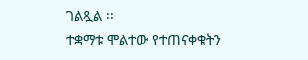ገልጿል ፡፡
ተቋማቱ ሞልተው የተጠናቀቁትን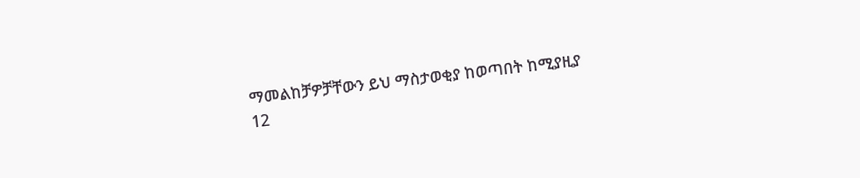ማመልከቻዎቻቸውን ይህ ማስታወቂያ ከወጣበት ከሚያዚያ 12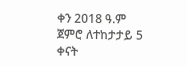ቀን 2018 ዓ.ም ጀምሮ ለተከታታይ 5 ቀናት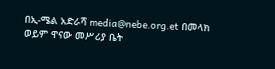በኢ-ሜል አድራሻ media@nebe.org.et በመላክ ወይም ዋናው መሥሪያ ቤት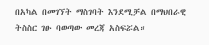በአካል በመገኘት ማስገባት እንደሚቻል በማህበራዊ ትስስር ገፁ ባወጣው መረጃ አስፍሯል።